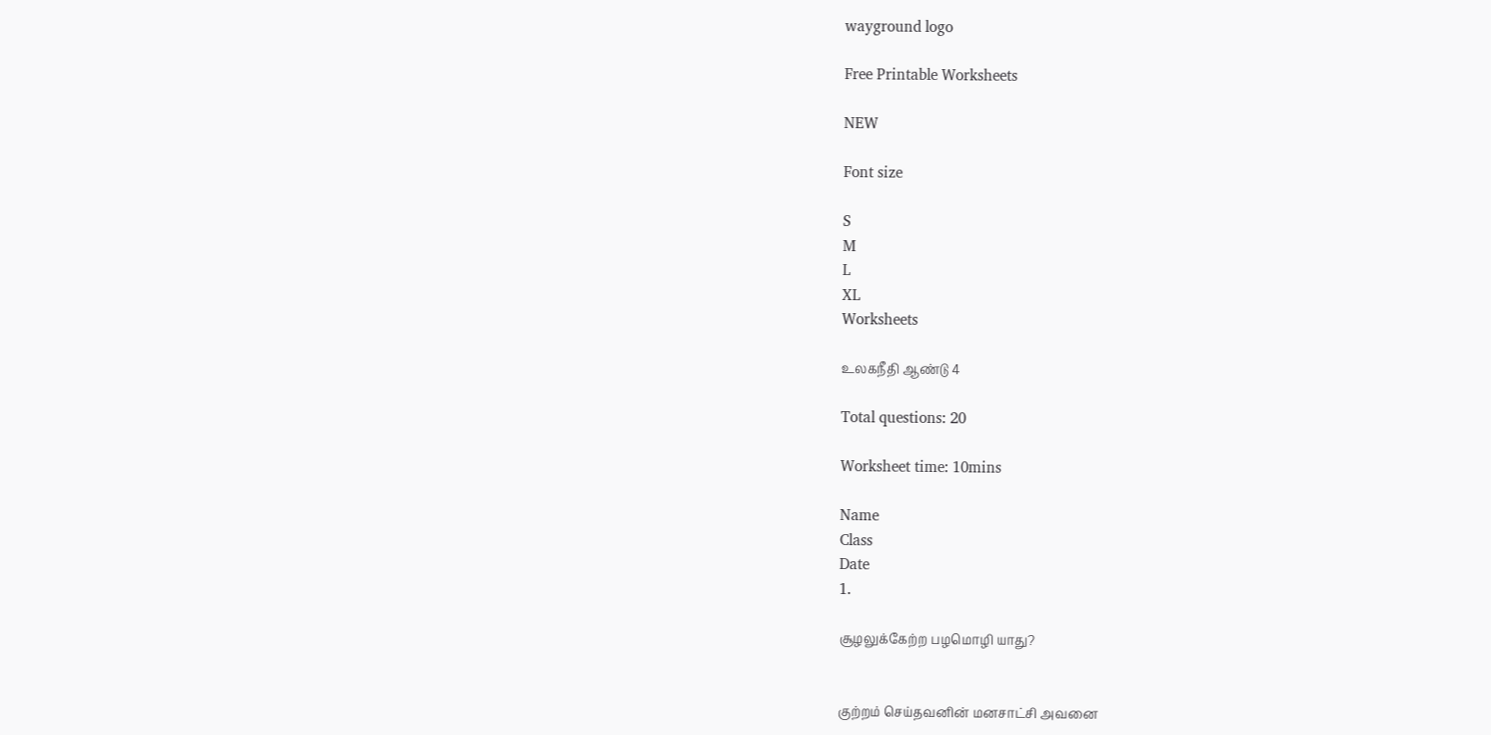wayground logo

Free Printable Worksheets

NEW

Font size

S
M
L
XL
Worksheets

உலகநீதி ஆண்டு 4

Total questions: 20

Worksheet time: 10mins

Name
Class
Date
1.

சூழலுக்கேற்ற பழமொழி யாது?


குற்றம் செய்தவனின் மனசாட்சி அவனை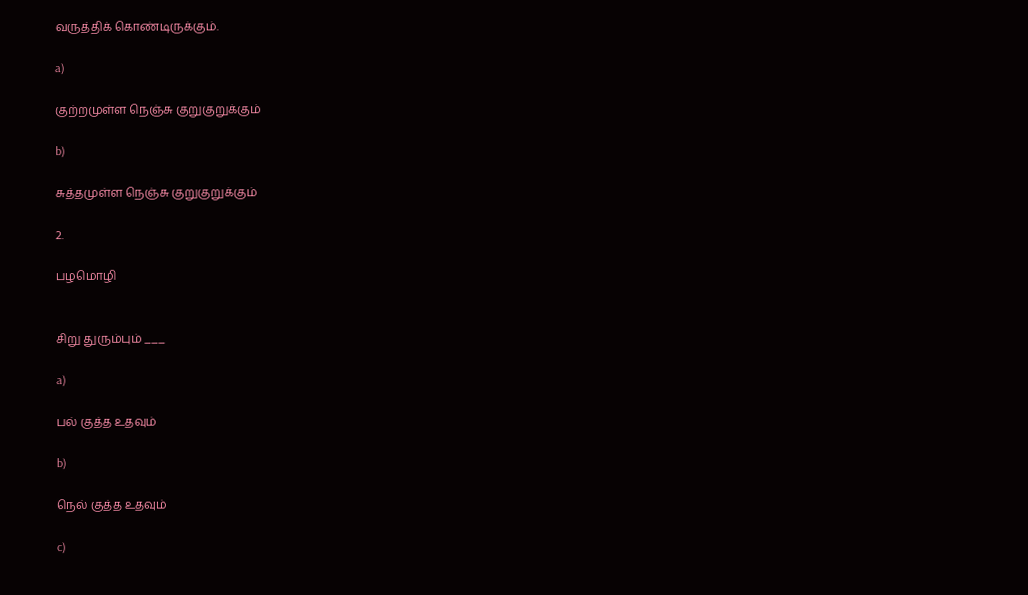வருத்திக் கொண்டிருக்கும்.

a)

குற்றமுள்ள நெஞ்சு குறுகுறுக்கும்

b)

சுத்தமுள்ள நெஞ்சு குறுகுறுக்கும்

2.

பழமொழி


சிறு துரும்பும் ___

a)

பல் குத்த உதவும்

b)

நெல் குத்த உதவும்

c)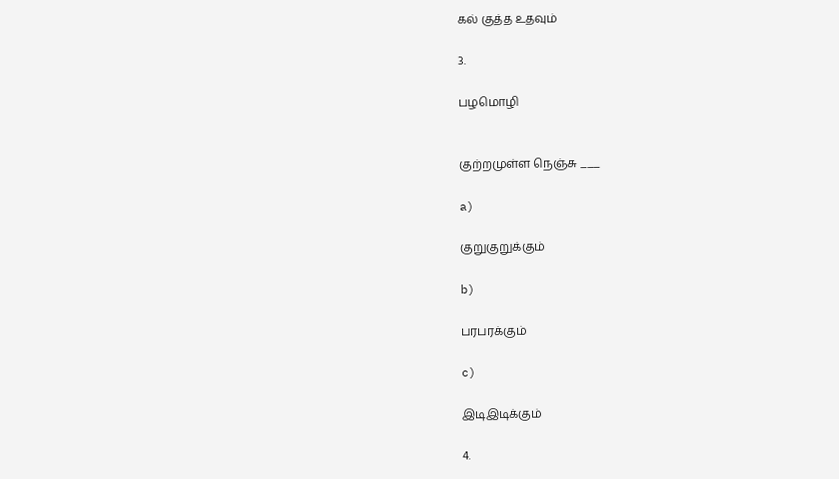கல் குத்த உதவும்

3.

பழமொழி


குற்றமுள்ள நெஞ்சு ___

a)

குறுகுறுக்கும்

b)

பரபரக்கும்

c)

இடிஇடிக்கும்

4.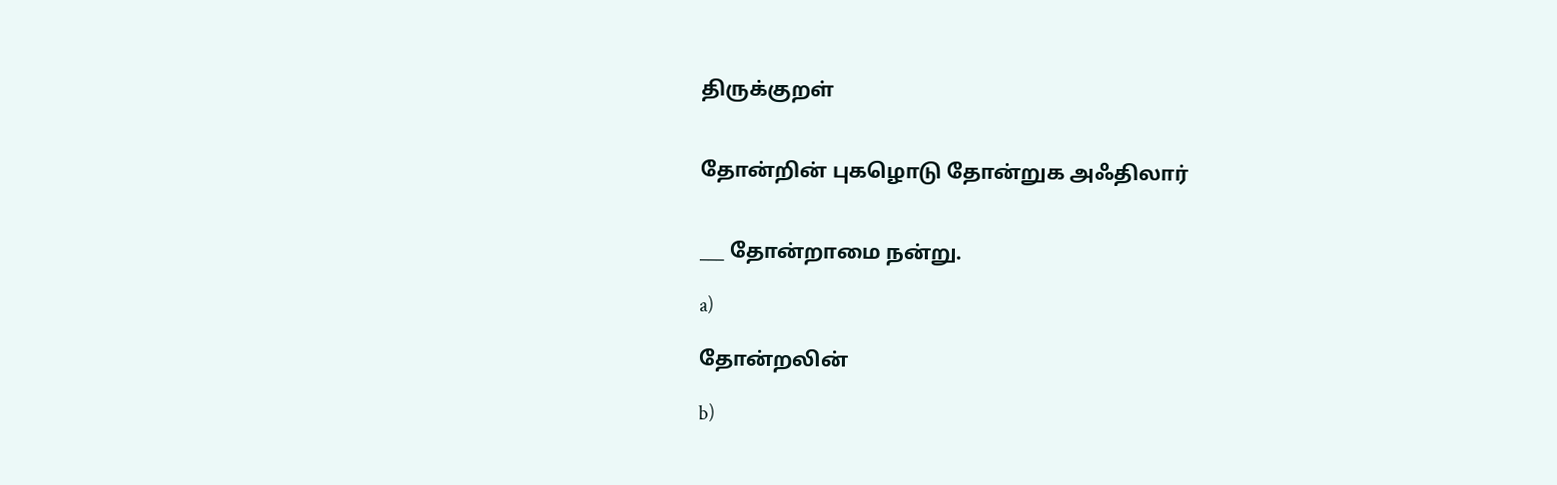திருக்குறள்


தோன்றின் புகழொடு தோன்றுக அஃதிலார்


___ தோன்றாமை நன்று.

a)

தோன்றலின்

b)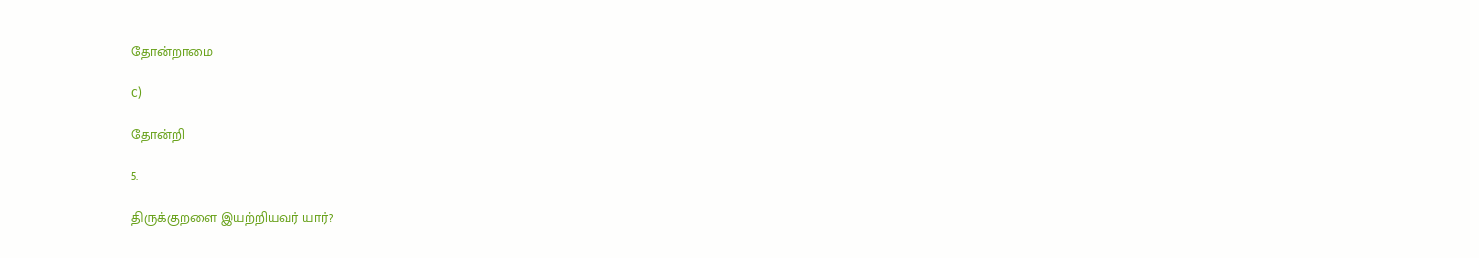தோன்றாமை

c)

தோன்றி

5.

திருக்குறளை இயற்றியவர் யார்?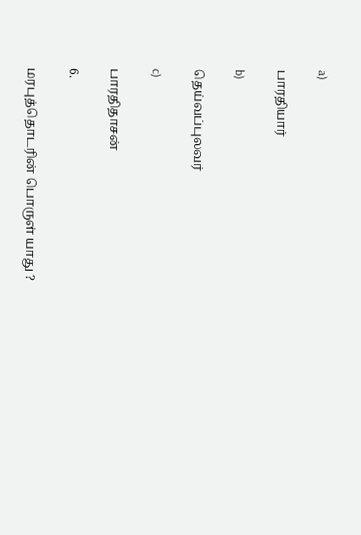a)

பாரதியார்

b)

தெய்வப்புலவர்

c)

பாரதிதாசன்

6.

மரபுத்தொடரின் பொருள் யாது ?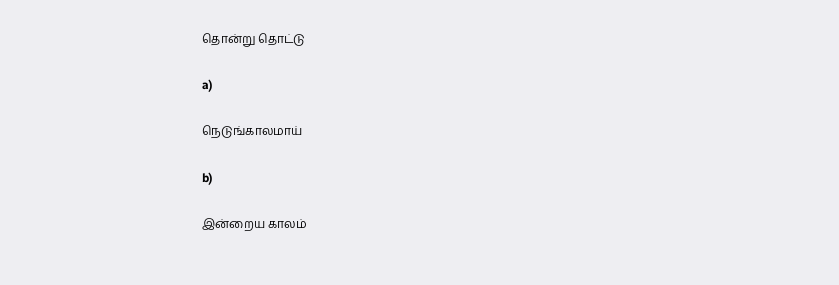தொன்று தொட்டு

a)

நெடுங்காலமாய்

b)

இன்றைய காலம்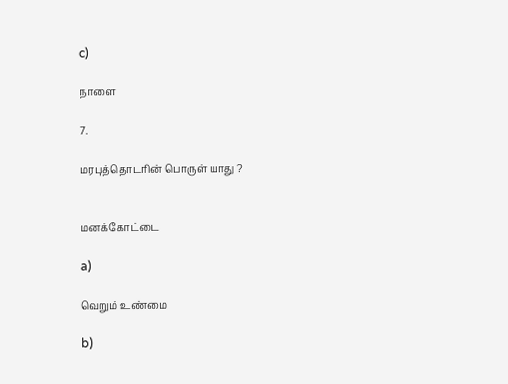c)

நாளை

7.

மரபுத்தொடரின் பொருள் யாது ?


மனக்கோட்டை

a)

வெறும் உண்மை

b)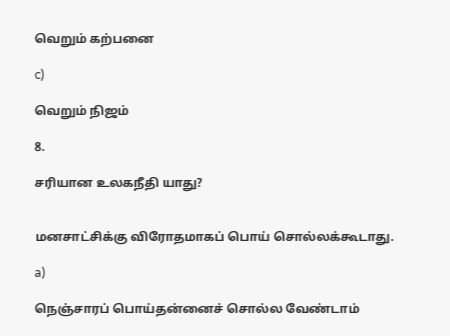வெறும் கற்பனை

c)

வெறும் நிஜம்

8.

சரியான உலகநீதி யாது?


மனசாட்சிக்கு விரோதமாகப் பொய் சொல்லக்கூடாது.

a)

நெஞ்சாரப் பொய்தன்னைச் சொல்ல வேண்டாம்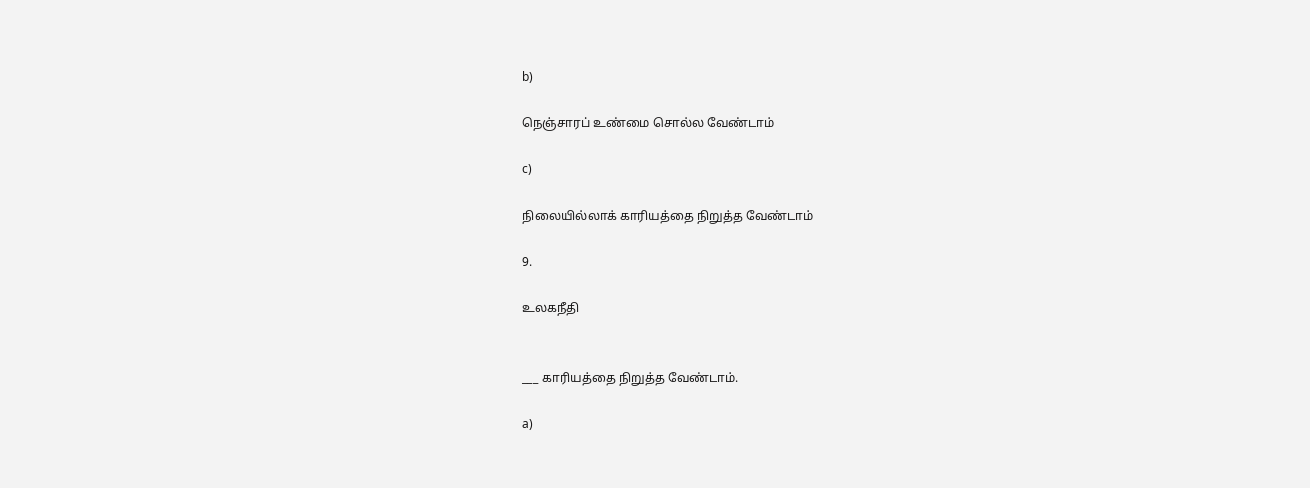b)

நெஞ்சாரப் உண்மை சொல்ல வேண்டாம்

c)

நிலையில்லாக் காரியத்தை நிறுத்த வேண்டாம்

9.

உலகநீதி


___ காரியத்தை நிறுத்த வேண்டாம்.

a)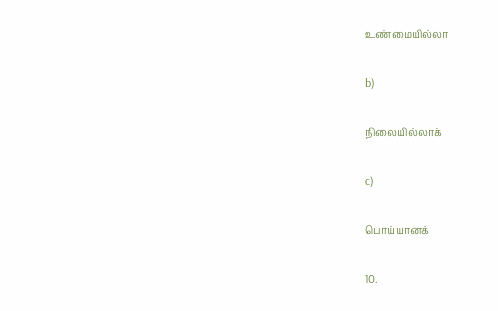உண்மையில்லா

b)

நிலையில்லாக்

c)

பொய்யானக்

10.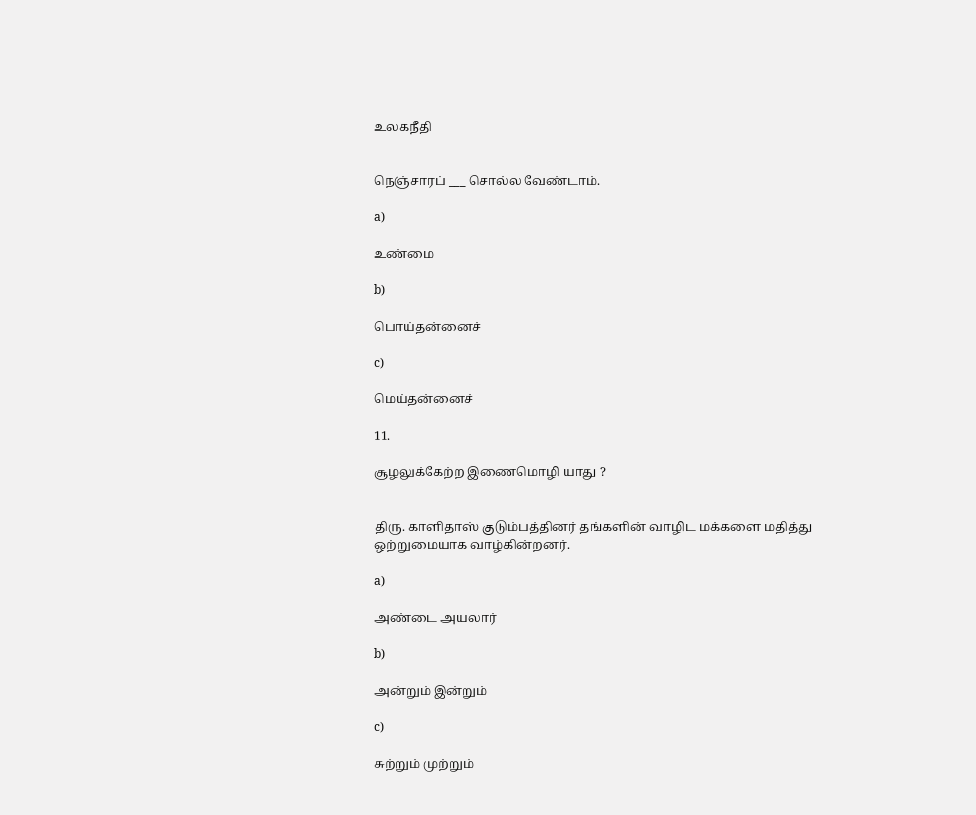உலகநீதி


நெஞ்சாரப் ___ சொல்ல வேண்டாம்.

a)

உண்மை

b)

பொய்தன்னைச்

c)

மெய்தன்னைச்

11.

சூழலுக்கேற்ற இணைமொழி யாது ?


திரு. காளிதாஸ் குடும்பத்தினர் தங்களின் வாழிட மக்களை மதித்து ஒற்றுமையாக வாழ்கின்றனர்.

a)

அண்டை அயலார்

b)

அன்றும் இன்றும்

c)

சுற்றும் முற்றும்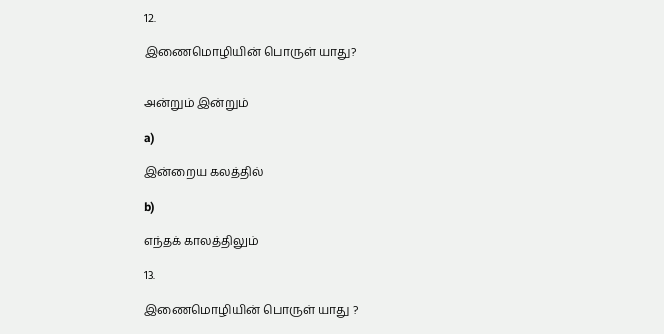12.

இணைமொழியின் பொருள் யாது?


அன்றும் இன்றும்

a)

இன்றைய கலத்தில்

b)

எந்தக் காலத்திலும்

13.

இணைமொழியின் பொருள் யாது ?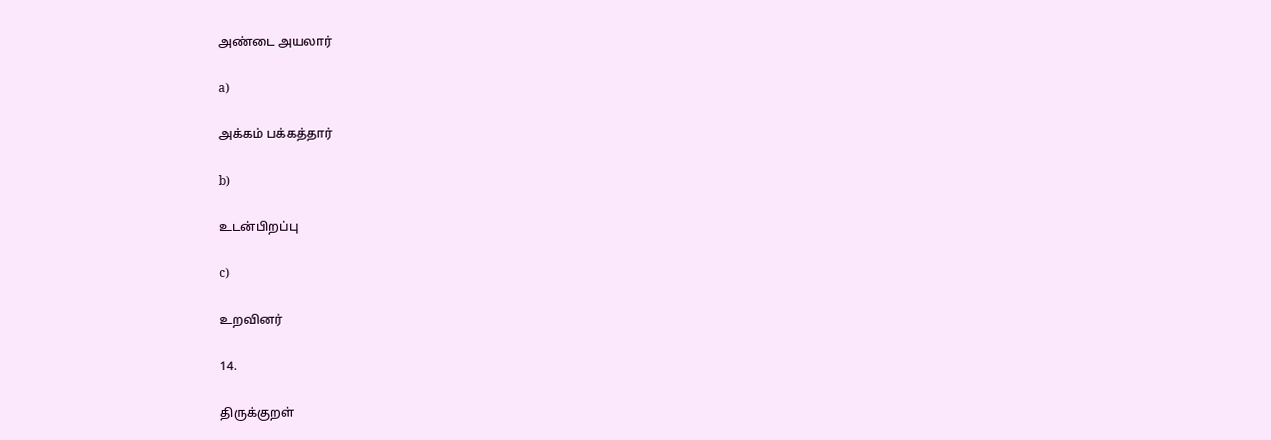அண்டை அயலார்

a)

அக்கம் பக்கத்தார்

b)

உடன்பிறப்பு

c)

உறவினர்

14.

திருக்குறள்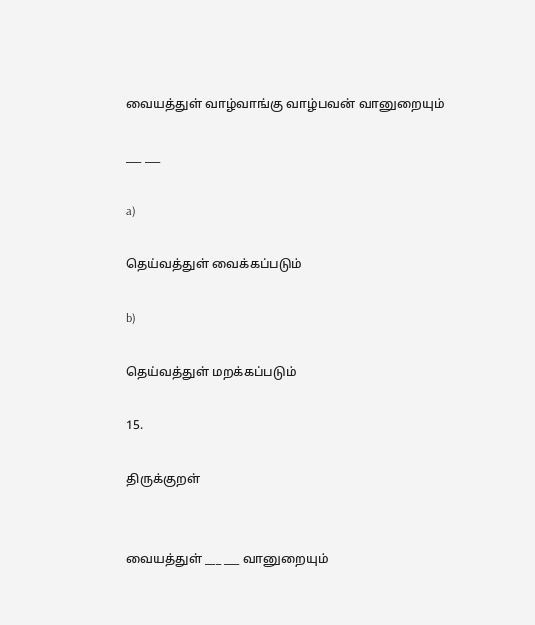வையத்துள் வாழ்வாங்கு வாழ்பவன் வானுறையும்

___ ___

a)

தெய்வத்துள் வைக்கப்படும்

b)

தெய்வத்துள் மறக்கப்படும்

15.

திருக்குறள்


வையத்துள் ___ ___ வானுறையும்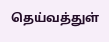தெய்வத்துள்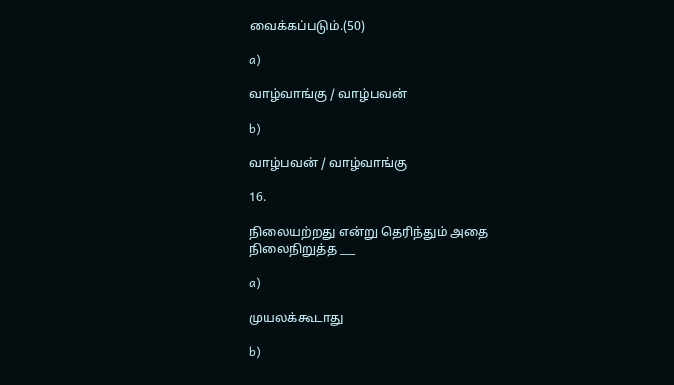வைக்கப்படும்.(50)

a)

வாழ்வாங்கு / வாழ்பவன்

b)

வாழ்பவன் / வாழ்வாங்கு

16.

நிலையற்றது என்று தெரிந்தும் அதை நிலைநிறுத்த ___

a)

முயலக்கூடாது

b)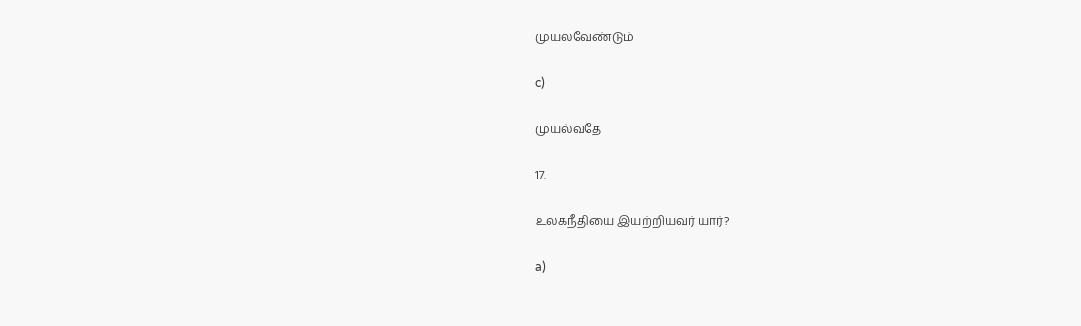முயலவேண்டும்

c)

முயல்வதே

17.

உலகநீதியை இயற்றியவர் யார்?

a)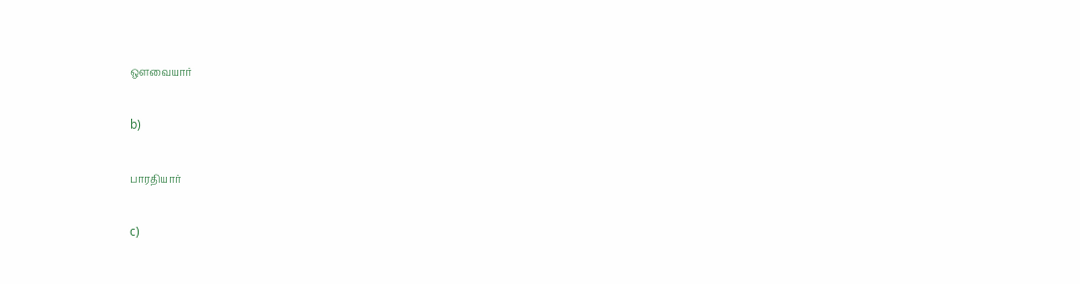ஔவையார்

b)

பாரதியார்

c)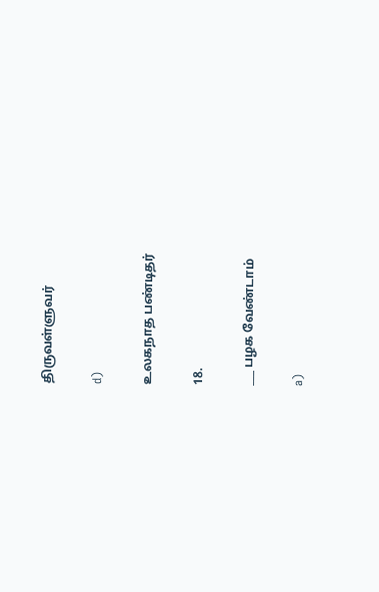திருவள்ளுவர்

d)

உலகநாத பண்டிதர்

18.

___ பழக வேண்டாம்

a)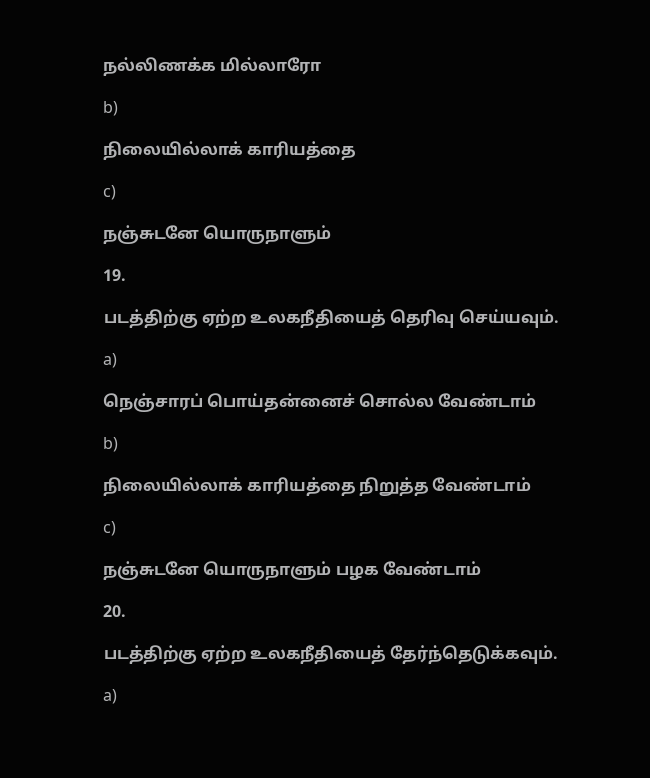நல்லிணக்க மில்லாரோ

b)

நிலையில்லாக் காரியத்தை

c)

நஞ்சுடனே யொருநாளும்

19.

படத்திற்கு ஏற்ற உலகநீதியைத் தெரிவு செய்யவும்.

a)

நெஞ்சாரப் பொய்தன்னைச் சொல்ல வேண்டாம்

b)

நிலையில்லாக் காரியத்தை நிறுத்த வேண்டாம்

c)

நஞ்சுடனே யொருநாளும் பழக வேண்டாம்

20.

படத்திற்கு ஏற்ற உலகநீதியைத் தேர்ந்தெடுக்கவும்.

a)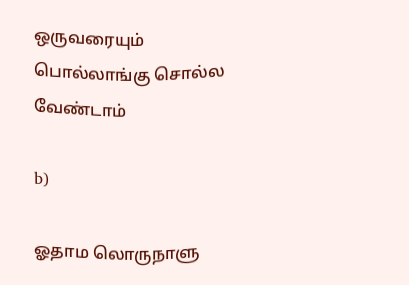ஒருவரையும் பொல்லாங்கு சொல்ல வேண்டாம்

b)

ஓதாம லொருநாளு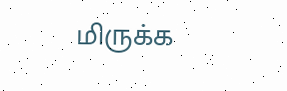மிருக்க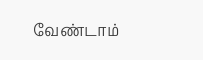வேண்டாம்